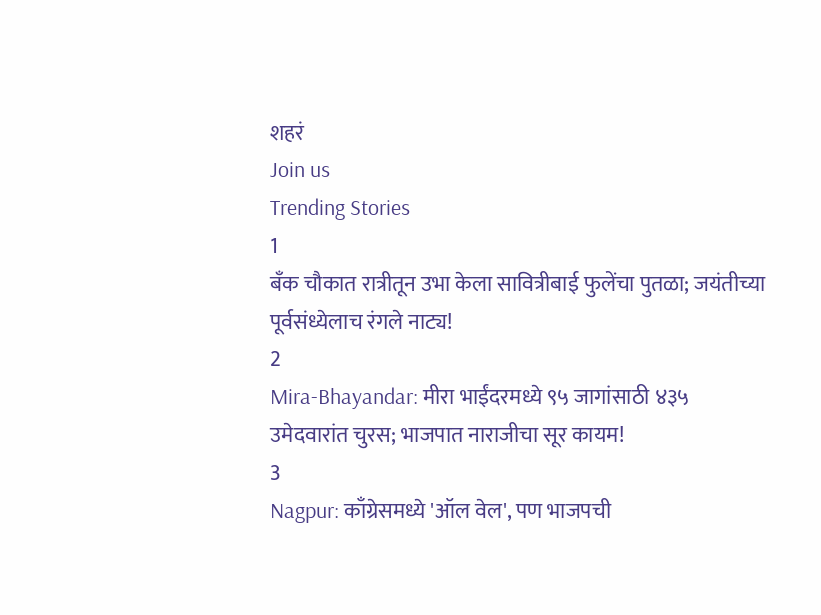शहरं
Join us
Trending Stories
1
बँक चौकात रात्रीतून उभा केला सावित्रीबाई फुलेंचा पुतळा; जयंतीच्या पूर्वसंध्येलाच रंगले नाट्य!
2
Mira-Bhayandar: मीरा भाईंदरमध्ये ९५ जागांसाठी ४३५ उमेदवारांत चुरस; भाजपात नाराजीचा सूर कायम!
3
Nagpur: काँग्रेसमध्ये 'ऑल वेल', पण भाजपची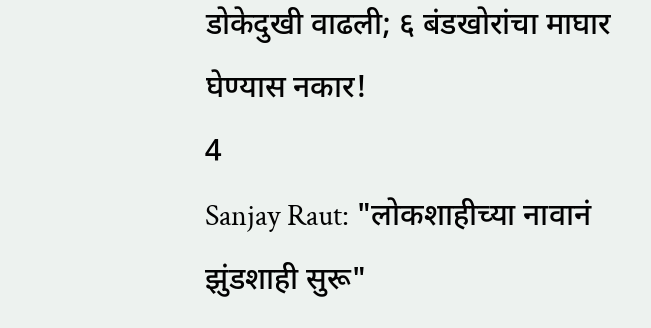डोकेदुखी वाढली; ६ बंडखोरांचा माघार घेण्यास नकार!
4
Sanjay Raut: "लोकशाहीच्या नावानं झुंडशाही सुरू"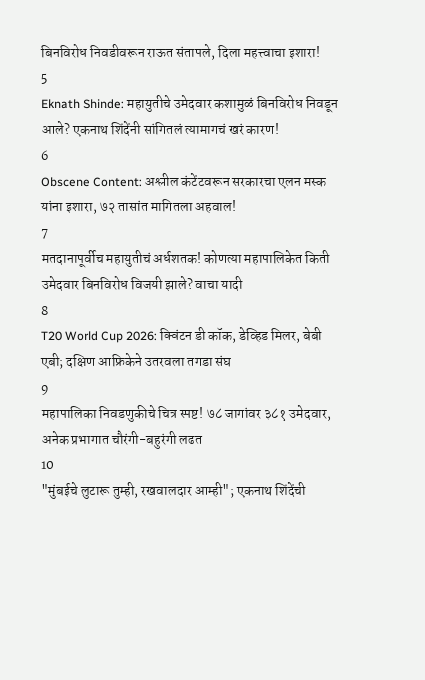बिनविरोध निवडीवरून राऊत संतापले, दिला महत्त्वाचा इशारा!
5
Eknath Shinde: महायुतीचे उमेदवार कशामुळं बिनविरोध निवडून आले? एकनाथ शिंदेंनी सांगितलं त्यामागचं खरं कारण!
6
Obscene Content: अश्लील कंटेंटवरून सरकारचा एलन मस्क यांना इशारा, ७२ तासांत मागितला अहवाल!
7
मतदानापूर्वीच महायुतीचं अर्धशतक! कोणत्या महापालिकेत किती उमेदवार बिनविरोध विजयी झाले? वाचा यादी
8
T20 World Cup 2026: क्विंटन डी कॉक, डेव्हिड मिलर, बेबी एबी; दक्षिण आफ्रिकेने उतरवला तगडा संघ
9
महापालिका निवडणुकीचे चित्र स्पष्ट! ७८ जागांवर ३८१ उमेदवार, अनेक प्रभागात चौरंगी-बहुरंगी लढत
10
"मुंबईचे लुटारू तुम्ही, रखवालदार आम्ही"; एकनाथ शिंदेंची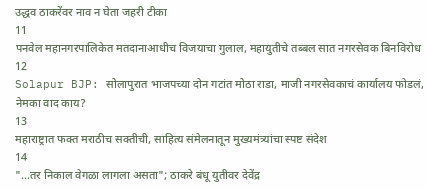उद्धव ठाकरेंवर नाव न घेता जहरी टीका
11
पनवेल महानगरपालिकेत मतदानाआधीच विजयाचा गुलाल, महायुतीचे तब्बल सात नगरसेवक बिनविरोध
12
Solapur BJP: सोलापुरात भाजपच्या दोन गटांत मोठा राडा, माजी नगरसेवकाचं कार्यालय फोडलं, नेमका वाद काय?
13
महाराष्ट्रात फक्त मराठीच सक्तीची, साहित्य संमेलनातून मुख्यमंत्र्यांचा स्पष्ट संदेश
14
"...तर निकाल वेगळा लागला असता"; ठाकरे बंधू युतीवर देवेंद्र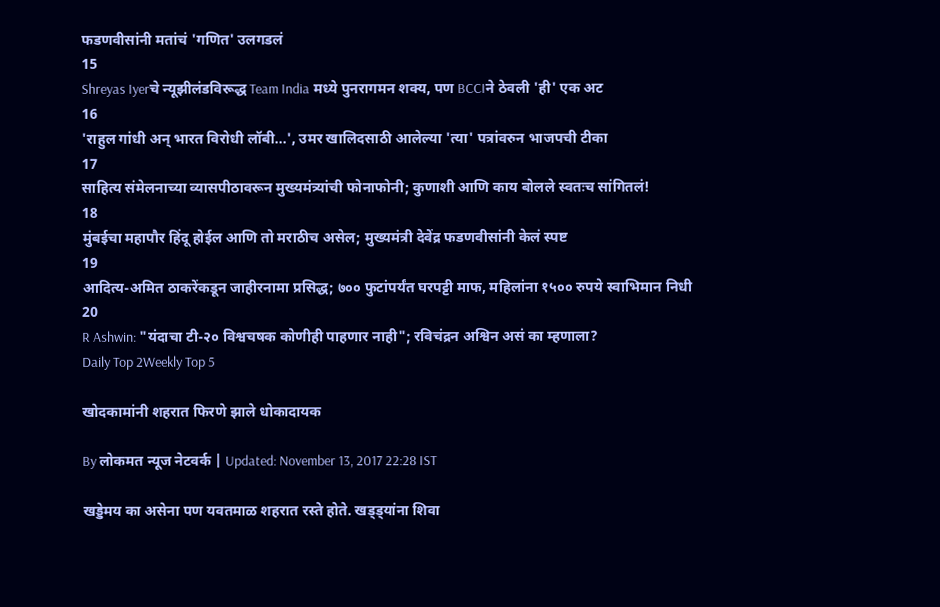फडणवीसांनी मतांचं 'गणित' उलगडलं
15
Shreyas Iyerचे न्यूझीलंडविरूद्ध Team India मध्ये पुनरागमन शक्य, पण BCCIने ठेवली 'ही' एक अट
16
'राहुल गांधी अन् भारत विरोधी लॉबी...', उमर खालिदसाठी आलेल्या 'त्या' पत्रांवरुन भाजपची टीका
17
साहित्य संमेलनाच्या व्यासपीठावरून मुख्यमंत्र्यांची फोनाफोनी; कुणाशी आणि काय बोलले स्वतःच सांगितलं!
18
मुंबईचा महापौर हिंदू होईल आणि तो मराठीच असेल; मुख्यमंत्री देवेंद्र फडणवीसांनी केलं स्पष्ट
19
आदित्य-अमित ठाकरेंकडून जाहीरनामा प्रसिद्ध; ७०० फुटांपर्यंत घरपट्टी माफ, महिलांना १५०० रुपये स्वाभिमान निधी
20
R Ashwin: "यंदाचा टी-२० विश्वचषक कोणीही पाहणार नाही"; रविचंद्रन अश्विन असं का म्हणाला?
Daily Top 2Weekly Top 5

खोदकामांनी शहरात फिरणे झाले धोकादायक

By लोकमत न्यूज नेटवर्क | Updated: November 13, 2017 22:28 IST

खड्डेमय का असेना पण यवतमाळ शहरात रस्ते होते. खड्ड्यांना शिवा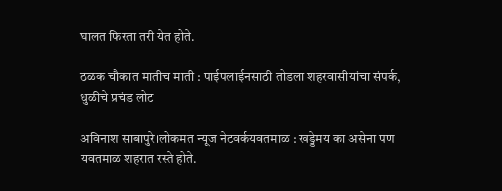घालत फिरता तरी येत होते.

ठळक चौकात मातीच माती : पाईपलाईनसाठी तोडला शहरवासीयांचा संपर्क, धुळीचे प्रचंड लोट

अविनाश साबापुरे।लोकमत न्यूज नेटवर्कयवतमाळ : खड्डेमय का असेना पण यवतमाळ शहरात रस्ते होते.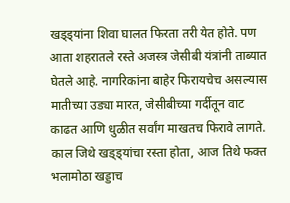खड्ड्यांना शिवा घालत फिरता तरी येत होते. पण आता शहरातले रस्ते अजस्त्र जेसीबी यंत्रांनी ताब्यात घेतले आहे. नागरिकांना बाहेर फिरायचेच असल्यास मातीच्या उड्या मारत, जेसीबीच्या गर्दीतून वाट काढत आणि धुळीत सर्वांग माखतच फिरावे लागते. काल जिथे खड्ड्यांचा रस्ता होता, आज तिथे फक्त भलामोठा खड्डाच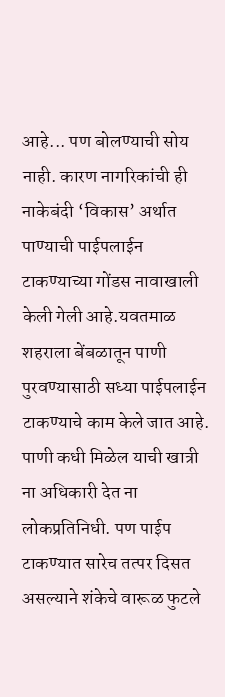आहे... पण बोलण्याची सोय नाही. कारण नागरिकांची ही नाकेबंदी ‘विकास’ अर्थात पाण्याची पाईपलाईन टाकण्याच्या गोंडस नावाखाली केली गेली आहे.यवतमाळ शहराला बेंबळातून पाणी पुरवण्यासाठी सध्या पाईपलाईन टाकण्याचे काम केले जात आहे. पाणी कधी मिळेल याची खात्री ना अधिकारी देत ना लोकप्रतिनिधी. पण पाईप टाकण्यात सारेच तत्पर दिसत असल्याने शंकेचे वारूळ फुटले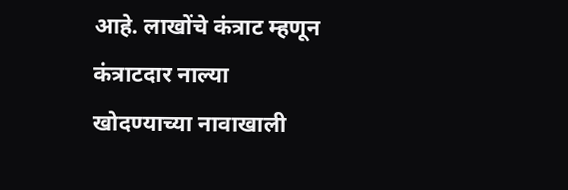आहे. लाखोंचे कंत्राट म्हणून कंत्राटदार नाल्या खोदण्याच्या नावाखाली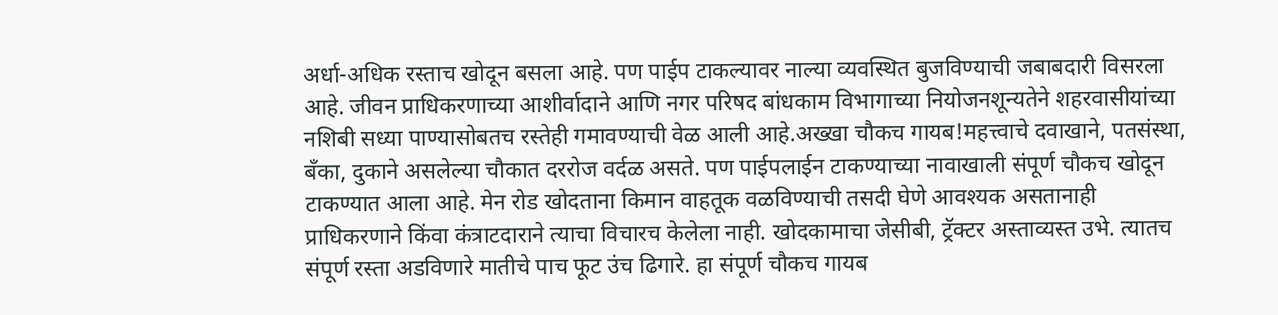अर्धा-अधिक रस्ताच खोदून बसला आहे. पण पाईप टाकल्यावर नाल्या व्यवस्थित बुजविण्याची जबाबदारी विसरला आहे. जीवन प्राधिकरणाच्या आशीर्वादाने आणि नगर परिषद बांधकाम विभागाच्या नियोजनशून्यतेने शहरवासीयांच्या नशिबी सध्या पाण्यासोबतच रस्तेही गमावण्याची वेळ आली आहे.अख्खा चौकच गायब!महत्त्वाचे दवाखाने, पतसंस्था, बँका, दुकाने असलेल्या चौकात दररोज वर्दळ असते. पण पाईपलाईन टाकण्याच्या नावाखाली संपूर्ण चौकच खोदून टाकण्यात आला आहे. मेन रोड खोदताना किमान वाहतूक वळविण्याची तसदी घेणे आवश्यक असतानाही प्राधिकरणाने किंवा कंत्राटदाराने त्याचा विचारच केलेला नाही. खोदकामाचा जेसीबी, ट्रॅक्टर अस्ताव्यस्त उभे. त्यातच संपूर्ण रस्ता अडविणारे मातीचे पाच फूट उंच ढिगारे. हा संपूर्ण चौकच गायब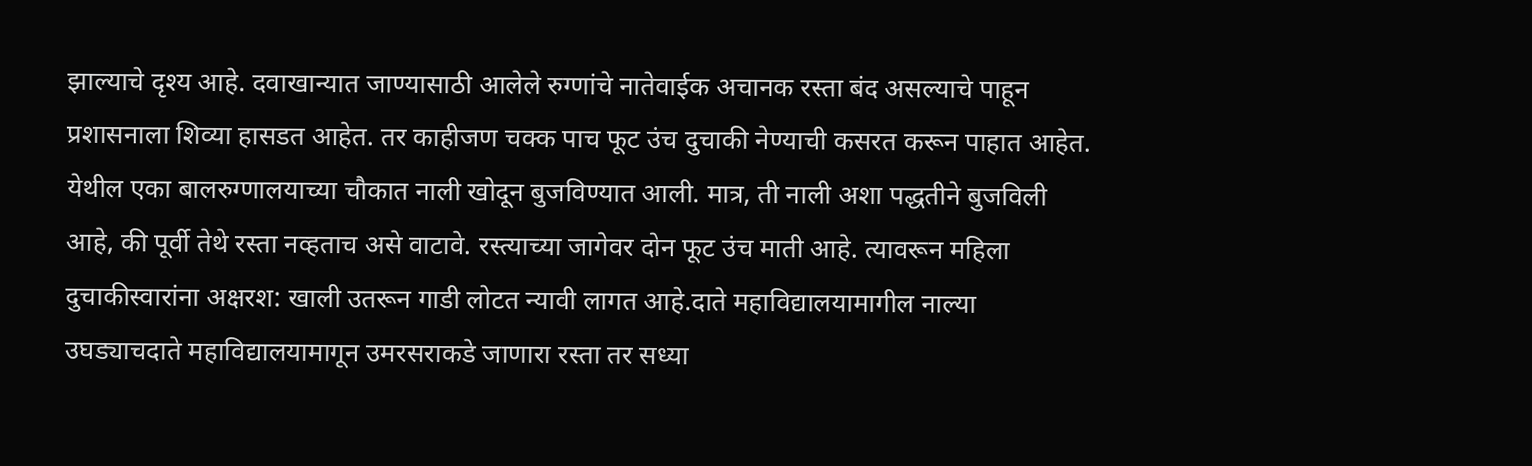झाल्याचे दृश्य आहे. दवाखान्यात जाण्यासाठी आलेले रुग्णांचे नातेवाईक अचानक रस्ता बंद असल्याचे पाहून प्रशासनाला शिव्या हासडत आहेत. तर काहीजण चक्क पाच फूट उंच दुचाकी नेण्याची कसरत करून पाहात आहेत. येथील एका बालरुग्णालयाच्या चौकात नाली खोदून बुजविण्यात आली. मात्र, ती नाली अशा पद्धतीने बुजविली आहे, की पूर्वी तेथे रस्ता नव्हताच असे वाटावे. रस्त्याच्या जागेवर दोन फूट उंच माती आहे. त्यावरून महिला दुचाकीस्वारांना अक्षरश: खाली उतरून गाडी लोटत न्यावी लागत आहे.दाते महाविद्यालयामागील नाल्या उघड्याचदाते महाविद्यालयामागून उमरसराकडे जाणारा रस्ता तर सध्या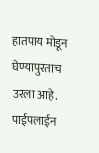हातपाय मोडून घेण्यापुरताच उरला आहे. पाईपलाईन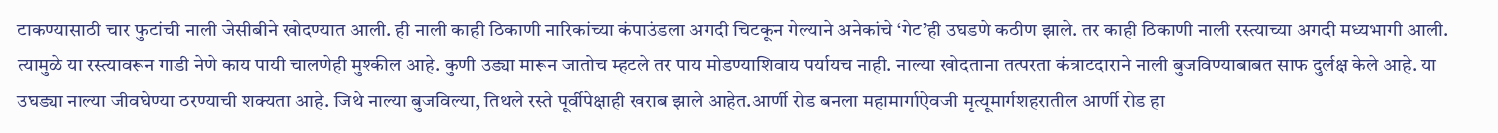टाकण्यासाठी चार फुटांची नाली जेसीबीने खोदण्यात आली. ही नाली काही ठिकाणी नारिकांच्या कंपाउंडला अगदी चिटकून गेल्याने अनेकांचे ‘गेट’ही उघडणे कठीण झाले. तर काही ठिकाणी नाली रस्त्याच्या अगदी मध्यभागी आली. त्यामुळे या रस्त्यावरून गाडी नेणे काय पायी चालणेही मुश्कील आहे. कुणी उड्या मारून जातोच म्हटले तर पाय मोडण्याशिवाय पर्यायच नाही. नाल्या खोदताना तत्परता कंत्राटदाराने नाली बुजविण्याबाबत साफ दुर्लक्ष केले आहे. या उघड्या नाल्या जीवघेण्या ठरण्याची शक्यता आहे. जिथे नाल्या बुजविल्या, तिथले रस्ते पूर्वीपेक्षाही खराब झाले आहेत.आर्णी रोड बनला महामार्गाऐवजी मृत्यूमार्गशहरातील आर्णी रोड हा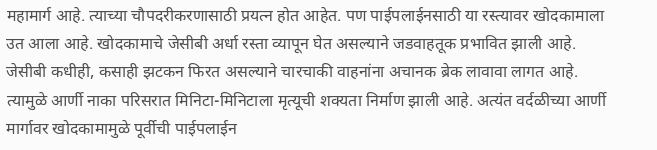महामार्ग आहे. त्याच्या चौपदरीकरणासाठी प्रयत्न होत आहेत. पण पाईपलाईनसाठी या रस्त्यावर खोदकामाला उत आला आहे. खोदकामाचे जेसीबी अर्धा रस्ता व्यापून घेत असल्याने जडवाहतूक प्रभावित झाली आहे. जेसीबी कधीही, कसाही झटकन फिरत असल्याने चारचाकी वाहनांना अचानक ब्रेक लावावा लागत आहे. त्यामुळे आर्णी नाका परिसरात मिनिटा-मिनिटाला मृत्यूची शक्यता निर्माण झाली आहे. अत्यंत वर्दळीच्या आर्णी मार्गावर खोदकामामुळे पूर्वीची पाईपलाईन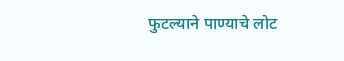फुटल्याने पाण्याचे लोट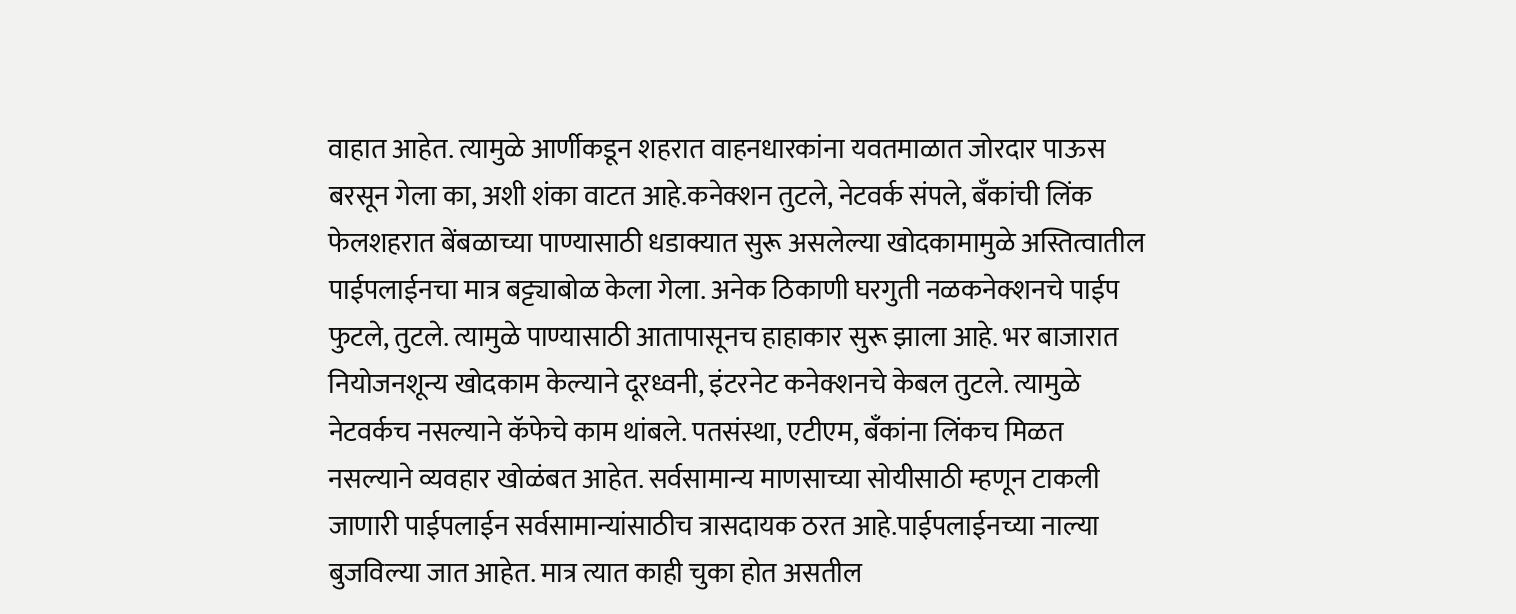वाहात आहेत. त्यामुळे आर्णीकडून शहरात वाहनधारकांना यवतमाळात जोरदार पाऊस बरसून गेला का, अशी शंका वाटत आहे.कनेक्शन तुटले, नेटवर्क संपले, बँकांची लिंक फेलशहरात बेंबळाच्या पाण्यासाठी धडाक्यात सुरू असलेल्या खोदकामामुळे अस्तित्वातील पाईपलाईनचा मात्र बट्ट्याबोळ केला गेला. अनेक ठिकाणी घरगुती नळकनेक्शनचे पाईप फुटले, तुटले. त्यामुळे पाण्यासाठी आतापासूनच हाहाकार सुरू झाला आहे. भर बाजारात नियोजनशून्य खोदकाम केल्याने दूरध्वनी, इंटरनेट कनेक्शनचे केबल तुटले. त्यामुळे नेटवर्कच नसल्याने कॅफेचे काम थांबले. पतसंस्था, एटीएम, बँकांना लिंकच मिळत नसल्याने व्यवहार खोळंबत आहेत. सर्वसामान्य माणसाच्या सोयीसाठी म्हणून टाकली जाणारी पाईपलाईन सर्वसामान्यांसाठीच त्रासदायक ठरत आहे.पाईपलाईनच्या नाल्या बुजविल्या जात आहेत. मात्र त्यात काही चुका होत असतील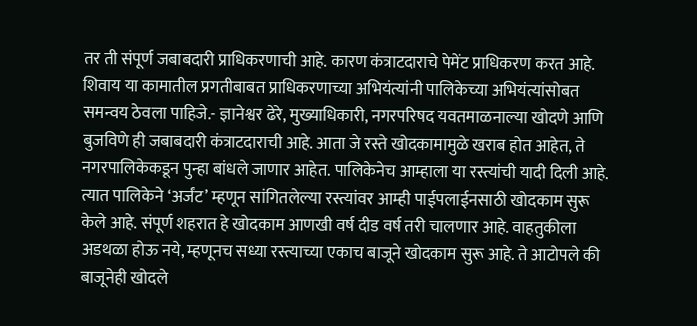तर ती संपूर्ण जबाबदारी प्राधिकरणाची आहे. कारण कंत्राटदाराचे पेमेंट प्राधिकरण करत आहे. शिवाय या कामातील प्रगतीबाबत प्राधिकरणाच्या अभियंत्यांनी पालिकेच्या अभियंत्यांसोबत समन्वय ठेवला पाहिजे.- ज्ञानेश्वर ढेरे, मुख्याधिकारी, नगरपरिषद यवतमाळनाल्या खोदणे आणि बुजविणे ही जबाबदारी कंत्राटदाराची आहे. आता जे रस्ते खोदकामामुळे खराब होत आहेत, ते नगरपालिकेकडून पुन्हा बांधले जाणार आहेत. पालिकेनेच आम्हाला या रस्त्यांची यादी दिली आहे. त्यात पालिकेने ‘अर्जंट’ म्हणून सांगितलेल्या रस्त्यांवर आम्ही पाईपलाईनसाठी खोदकाम सुरू केले आहे. संपूर्ण शहरात हे खोदकाम आणखी वर्ष दीड वर्ष तरी चालणार आहे. वाहतुकीला अडथळा होऊ नये, म्हणूनच सध्या रस्त्याच्या एकाच बाजूने खोदकाम सुरू आहे. ते आटोपले की बाजूनेही खोदले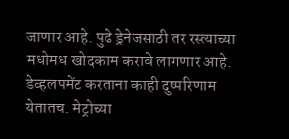जाणार आहे. पुढे ड्रेनेजसाठी तर रस्त्याच्या मधोमध खोदकाम करावे लागणार आहे. डेव्हलपमेंट करताना काही दुष्परिणाम येतातच. मेट्रोच्या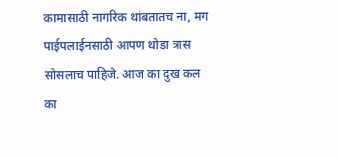कामासाठी नागरिक थांबतातच ना, मग पाईपलाईनसाठी आपण थोडा त्रास सोसलाच पाहिजे. आज का दुख कल का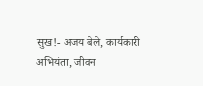सुख!- अजय बेले, कार्यकारी अभियंता, जीवन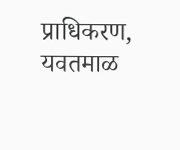प्राधिकरण, यवतमाळ